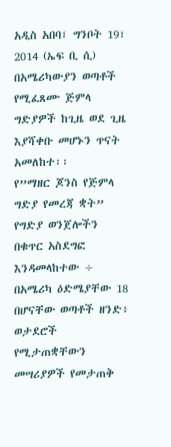አዲስ አበባ፣ ግንቦት 19፣ 2014 (ኤፍ ቢ ሲ) በአሜሪካውያን ወጣቶች የሚፈጸሙ ጅምላ ግድያዎች ከጊዜ ወደ ጊዜ እያሻቀቡ መሆኑን ጥናት አመለከተ፡፡
የ”ማዘር ጆንስ የጅምላ ግድያ የመረጃ ቋት” የግድያ ወንጀሎችን በቁጥር አስደግፎ እንዳመላከተው ÷ በአሜሪካ ዕድሜያቸው 18 በሆናቸው ወጣቶች ዘንድ፥ ወታደሮች የሚታጠቋቸውን መሣሪያዎች የመታጠቅ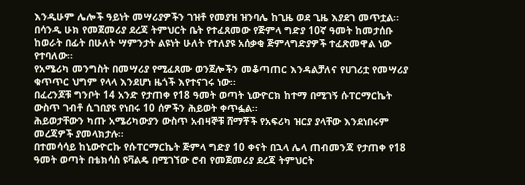እንዲሁም ሌሎች ዓይነት መሣሪያዎችን ገዝቶ የመያዝ ዝንባሌ ከጊዜ ወደ ጊዜ እያደገ መጥቷል፡፡
በሳንዲ ሁክ የመጀመሪያ ደረጃ ትምህርት ቤት የተፈጸመው የጅምላ ግድያ 10ኛ ዓመት ከመታሰቡ ከወራት በፊት በሁለት ሣምንታት ልዩነት ሁለት የተለያዩ አሰቃቂ ጅምላግድያዎች ተፈጽመዋል ነው የተባለው፡፡
የአሜሪካ መንግስት በመሣሪያ የሚፈጸሙ ወንጀሎችን መቆጣጠር እንዳልቻለና የሀገሪቷ የመሣሪያ ቁጥጥር ህግም የላላ እንደሆነ ዜጎች እየተናገሩ ነው፡፡
በፈረንጆቹ ግንቦት 14 አንድ የታጠቀ የ18 ዓመት ወጣት ኒውዮርክ ከተማ በሚገኝ ሱፐርማርኬት ውስጥ ገብቶ ሲገበያዩ የነበሩ 10 ሰዎችን ሕይወት ቀጥፏል፡፡
ሕይወታቸውን ካጡ አሜሪካውያን ውስጥ አብዛኞቹ ሸማቾች የአፍሪካ ዝርያ ያላቸው እንደነበሩም መረጃዎች ያመላክታሉ፡፡
በተመሳሳይ ከኒውዮርኩ የሱፐርማርኬት ጅምላ ግድያ 10 ቀናት በኋላ ሌላ ጠብመንጃ የታጠቀ የ18 ዓመት ወጣት በቴክሳስ ዩቫልዴ በሚገኘው ሮብ የመጀመሪያ ደረጃ ትምህርት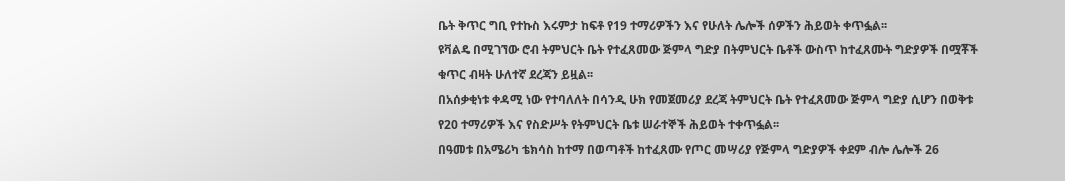ቤት ቅጥር ግቢ የተኩስ እሩምታ ከፍቶ የ19 ተማሪዎችን እና የሁለት ሌሎች ሰዎችን ሕይወት ቀጥፏል፡፡
ዩቫልዴ በሚገኘው ሮብ ትምህርት ቤት የተፈጸመው ጅምላ ግድያ በትምህርት ቤቶች ውስጥ ከተፈጸሙት ግድያዎች በሟቾች ቁጥር ብዛት ሁለተኛ ደረጃን ይዟል፡፡
በአሰቃቂነቱ ቀዳሚ ነው የተባለለት በሳንዲ ሁክ የመጀመሪያ ደረጃ ትምህርት ቤት የተፈጸመው ጅምላ ግድያ ሲሆን በወቅቱ የ20 ተማሪዎች እና የስድሥት የትምህርት ቤቱ ሠራተኞች ሕይወት ተቀጥፏል፡፡
በዓመቱ በአሜሪካ ቴክሳስ ከተማ በወጣቶች ከተፈጸሙ የጦር መሣሪያ የጅምላ ግድያዎች ቀደም ብሎ ሌሎች 26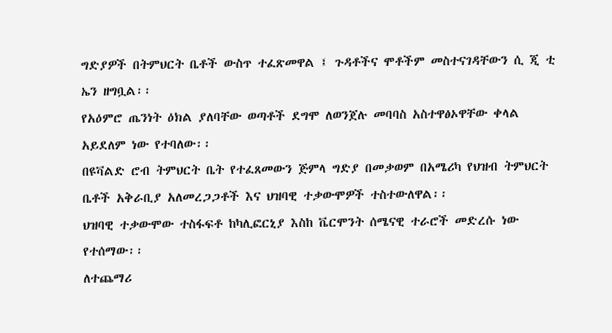ግድያዎች በትምህርት ቤቶች ውስጥ ተፈጽመዋል ፤ ጉዳቶችና ሞቶችም መስተናገዳቸውን ሲ ጂ ቲ ኤን ዘግቧል፡፡
የአዕምሮ ጤንነት ዕክል ያለባቸው ወጣቶች ደግሞ ለወንጀሉ መባባስ አስተዋፅኦዋቸው ቀላል አይደለም ነው የተባለው፡፡
በዩቫልድ ሮብ ትምህርት ቤት የተፈጸመውን ጅምላ ግድያ በመቃወም በአሜሪካ የህዝብ ትምህርት ቤቶች አቅራቢያ አለመረጋጋቶች እና ህዝባዊ ተቃውሞዎች ተስተውለዋል፡፡
ህዝባዊ ተቃውሞው ተስፋፍቶ ከካሊፎርኒያ እስከ ቬርሞንት ሰሜናዊ ተራሮች መድረሱ ነው የተሰማው፡፡
ለተጨማሪ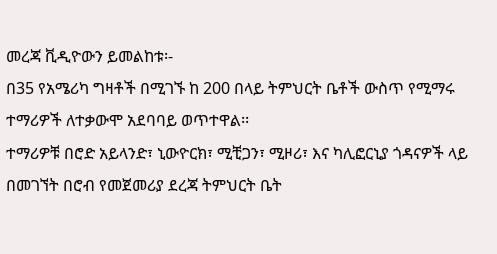መረጃ ቪዲዮውን ይመልከቱ፡-
በ35 የአሜሪካ ግዛቶች በሚገኙ ከ 200 በላይ ትምህርት ቤቶች ውስጥ የሚማሩ ተማሪዎች ለተቃውሞ አደባባይ ወጥተዋል፡፡
ተማሪዎቹ በሮድ አይላንድ፣ ኒውዮርክ፣ ሚቺጋን፣ ሚዞሪ፣ እና ካሊፎርኒያ ጎዳናዎች ላይ በመገኘት በሮብ የመጀመሪያ ደረጃ ትምህርት ቤት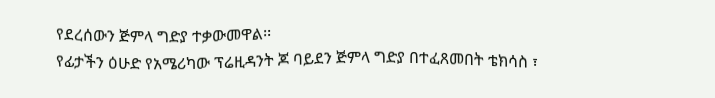የደረሰውን ጅምላ ግድያ ተቃውመዋል፡፡
የፊታችን ዕሁድ የአሜሪካው ፕሬዚዳንት ጆ ባይደን ጅምላ ግድያ በተፈጸመበት ቴክሳስ ፣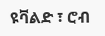ዩቫልድ ፣ ሮብ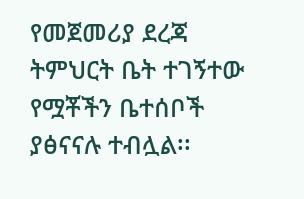የመጀመሪያ ደረጃ ትምህርት ቤት ተገኝተው የሟቾችን ቤተሰቦች ያፅናናሉ ተብሏል፡፡